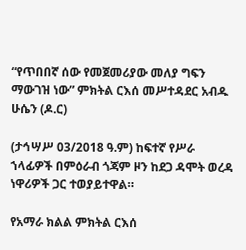“የጥበበኛ ሰው የመጀመሪያው መለያ ግፍን ማውገዝ ነው” ምክትል ርእሰ መሥተዳደር አብዱ ሁሴን (ዶ.ር)

(ታኅሣሥ 03/2018 ዓ.ም) ከፍተኛ የሥራ ኀላፊዎች በምዕራብ ጎጃም ዞን ከደጋ ዳሞት ወረዳ ነዋሪዎች ጋር ተወያይተዋል።

የአማራ ክልል ምክትል ርእሰ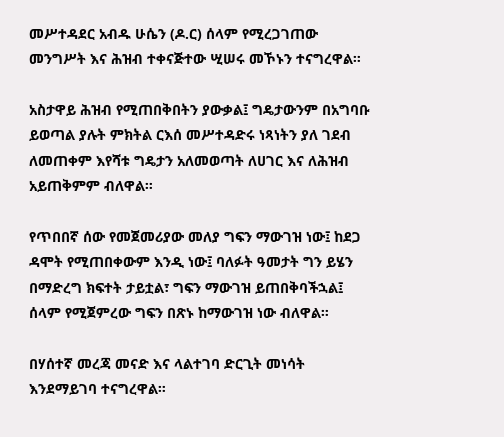መሥተዳደር አብዱ ሁሴን (ዶ.ር) ሰላም የሚረጋገጠው መንግሥት እና ሕዝብ ተቀናጅተው ሢሠሩ መኾኑን ተናግረዋል።

አስታዋይ ሕዝብ የሚጠበቅበትን ያውቃል፤ ግዴታውንም በአግባቡ ይወጣል ያሉት ምክትል ርእሰ መሥተዳድሩ ነጻነትን ያለ ገደብ ለመጠቀም እየሻቱ ግዴታን አለመወጣት ለሀገር እና ለሕዝብ አይጠቅምም ብለዋል።

የጥበበኛ ሰው የመጀመሪያው መለያ ግፍን ማውገዝ ነው፤ ከደጋ ዳሞት የሚጠበቀውም እንዲ ነው፤ ባለፉት ዓመታት ግን ይሄን በማድረግ ክፍተት ታይቷል፣ ግፍን ማውገዝ ይጠበቅባችኋል፤ ሰላም የሚጀምረው ግፍን በጽኑ ከማውገዝ ነው ብለዋል።

በሃሰተኛ መረጃ መናድ እና ላልተገባ ድርጊት መነሳት እንደማይገባ ተናግረዋል።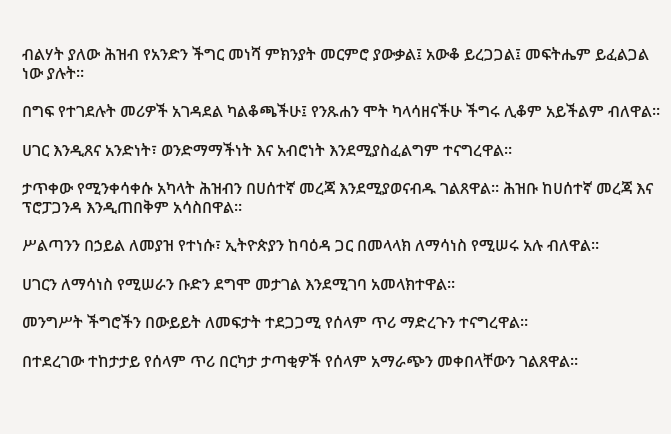ብልሃት ያለው ሕዝብ የአንድን ችግር መነሻ ምክንያት መርምሮ ያውቃል፤ አውቆ ይረጋጋል፤ መፍትሔም ይፈልጋል ነው ያሉት።

በግፍ የተገደሉት መሪዎች አገዳደል ካልቆጫችሁ፤ የንጹሐን ሞት ካላሳዘናችሁ ችግሩ ሊቆም አይችልም ብለዋል።

ሀገር እንዲጸና አንድነት፣ ወንድማማችነት እና አብሮነት እንደሚያስፈልግም ተናግረዋል።

ታጥቀው የሚንቀሳቀሱ አካላት ሕዝብን በሀሰተኛ መረጃ እንደሚያወናብዱ ገልጸዋል። ሕዝቡ ከሀሰተኛ መረጃ እና ፕሮፓጋንዳ እንዲጠበቅም አሳስበዋል።

ሥልጣንን በኃይል ለመያዝ የተነሱ፣ ኢትዮጵያን ከባዕዳ ጋር በመላላክ ለማሳነስ የሚሠሩ አሉ ብለዋል።

ሀገርን ለማሳነስ የሚሠራን ቡድን ደግሞ መታገል እንደሚገባ አመላክተዋል።

መንግሥት ችግሮችን በውይይት ለመፍታት ተደጋጋሚ የሰላም ጥሪ ማድረጉን ተናግረዋል።

በተደረገው ተከታታይ የሰላም ጥሪ በርካታ ታጣቂዎች የሰላም አማራጭን መቀበላቸውን ገልጸዋል።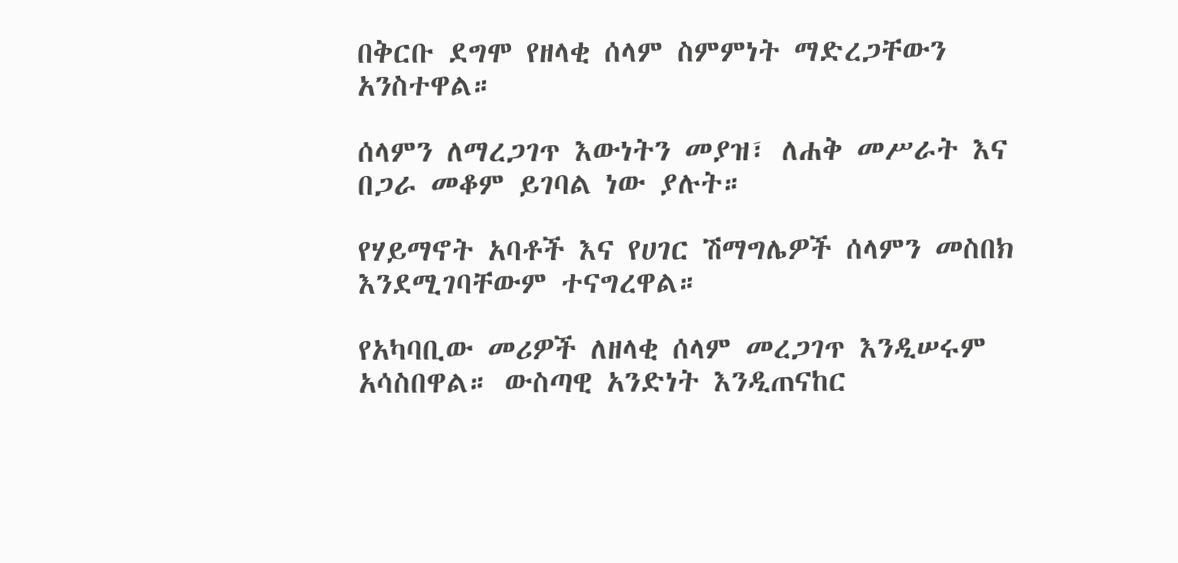በቅርቡ ደግሞ የዘላቂ ሰላም ስምምነት ማድረጋቸውን አንስተዋል።

ሰላምን ለማረጋገጥ እውነትን መያዝ፣ ለሐቅ መሥራት እና በጋራ መቆም ይገባል ነው ያሉት።

የሃይማኖት አባቶች እና የሀገር ሽማግሌዎች ሰላምን መስበክ እንደሚገባቸውም ተናግረዋል።

የአካባቢው መሪዎች ለዘላቂ ሰላም መረጋገጥ እንዲሠሩም አሳስበዋል። ውስጣዊ አንድነት እንዲጠናከር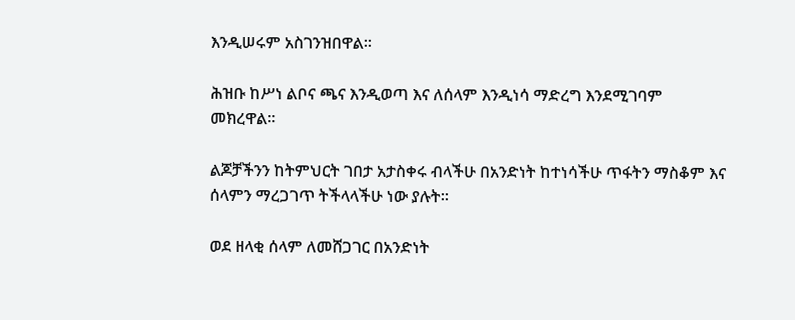እንዲሠሩም አስገንዝበዋል።

ሕዝቡ ከሥነ ልቦና ጫና እንዲወጣ እና ለሰላም እንዲነሳ ማድረግ እንደሚገባም መክረዋል።

ልጆቻችንን ከትምህርት ገበታ አታስቀሩ ብላችሁ በአንድነት ከተነሳችሁ ጥፋትን ማስቆም እና ሰላምን ማረጋገጥ ትችላላችሁ ነው ያሉት።

ወደ ዘላቂ ሰላም ለመሸጋገር በአንድነት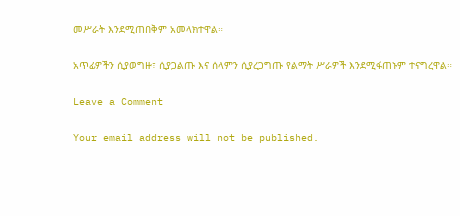መሥራት እንደሚጠበቅም አመላክተዋል።

አጥፊዎችን ሲያወግዙ፣ ሲያጋልጡ እና ሰላምን ሲያረጋግጡ የልማት ሥራዎች እንደሚፋጠኑም ተናግረዋል።

Leave a Comment

Your email address will not be published.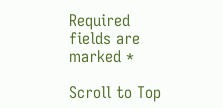Required fields are marked *

Scroll to Top